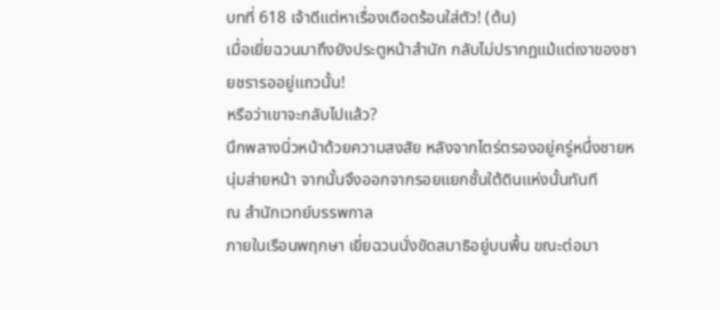บทที่ 618 เจ้าดีแต่หาเรื่องเดือดร้อนใส่ตัว! (ต้น)
เมื่อเยี่ยฉวนมาถึงยังประตูหน้าสำนัก กลับไม่ปรากฏแม้แต่เงาของชายชรารออยู่แถวนั้น!
หรือว่าเขาจะกลับไปแล้ว?
นึกพลางนิ่วหน้าด้วยความสงสัย หลังจากไตร่ตรองอยู่ครู่หนึ่งชายหนุ่มส่ายหน้า จากนั้นจึงออกจากรอยแยกชั้นใต้ดินแห่งนั้นทันที
ณ สำนักเวทย์บรรพกาล
ภายในเรือนพฤกษา เยี่ยฉวนนั่งขัดสมาธิอยู่บนพื้น ขณะต่อมา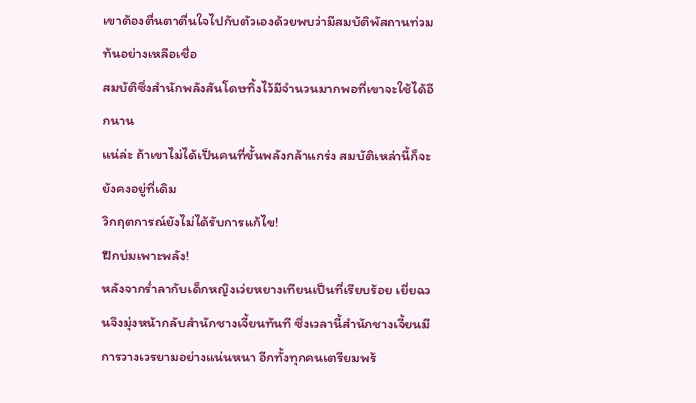เขาต้องตื่นตาตื่นใจไปกับตัวเองด้วยพบว่ามีสมบัติพัสถานท่วมท้นอย่างเหลือเชื่อ
สมบัติซึ่งสำนักพลังสันโดษทิ้งไว้มีจำนวนมากพอที่เขาจะใช้ได้อีกนาน
แน่ล่ะ ถ้าเขาไม่ได้เป็นคนที่ขั้นพลังกล้าแกร่ง สมบัติเหล่านี้ก็จะยังคงอยู่ที่เดิม
วิกฤตการณ์ยังไม่ได้รับการแก้ไข!
ฝึกบ่มเพาะพลัง!
หลังจากร่ำลากับเด็กหญิงเว่ยหยางเทียนเป็นที่เรียบร้อย เยี่ยฉวนจึงมุ่งหน้ากลับสำนักชางเจี้ยนทันที ซึ่งเวลานี้สำนักชางเจี้ยนมีการวางเวรยามอย่างแน่นหนา อีกทั้งทุกคนเตรียมพร้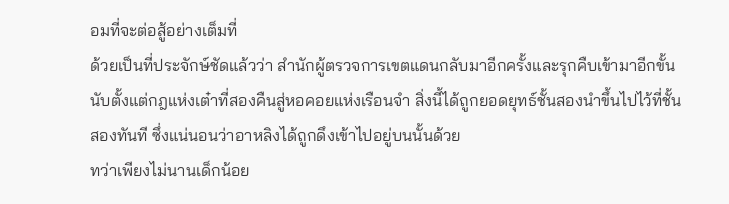อมที่จะต่อสู้อย่างเต็มที่
ด้วยเป็นที่ประจักษ์ชัดแล้วว่า สำนักผู้ตรวจการเขตแดนกลับมาอีกครั้งและรุกคืบเข้ามาอีกขั้น
นับตั้งแต่กฎแห่งเต๋าที่สองคืนสู่หอคอยแห่งเรือนจำ สิ่งนี้ได้ถูกยอดยุทธ์ชั้นสองนำขึ้นไปไว้ที่ชั้นสองทันที ซึ่งแน่นอนว่าอาหลิงได้ถูกดึงเข้าไปอยู่บนนั้นด้วย
ทว่าเพียงไม่นานเด็กน้อย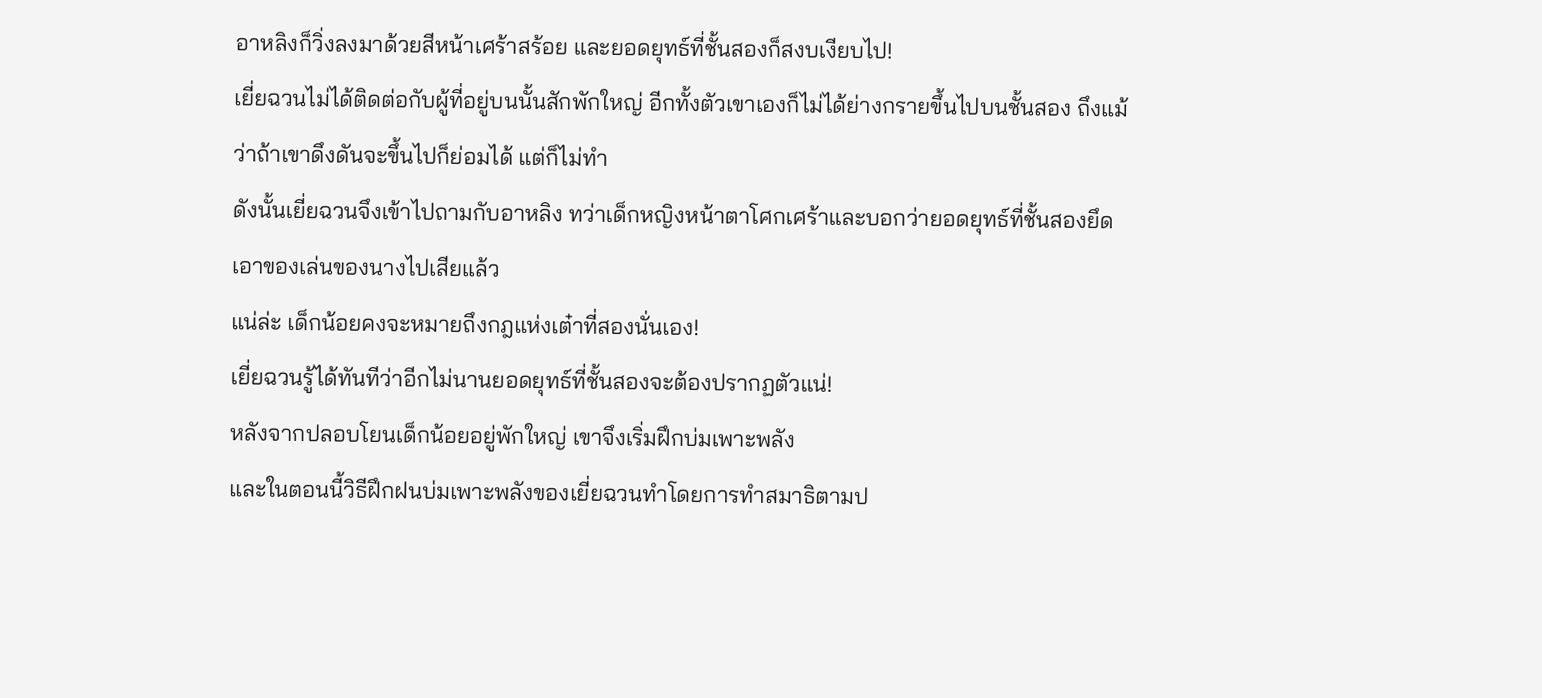อาหลิงก็วิ่งลงมาด้วยสีหน้าเศร้าสร้อย และยอดยุทธ์ที่ชั้นสองก็สงบเงียบไป!
เยี่ยฉวนไม่ได้ติดต่อกับผู้ที่อยู่บนนั้นสักพักใหญ่ อีกทั้งตัวเขาเองก็ไม่ได้ย่างกรายขึ้นไปบนชั้นสอง ถึงแม้ว่าถ้าเขาดึงดันจะขึ้นไปก็ย่อมได้ แต่ก็ไม่ทำ
ดังนั้นเยี่ยฉวนจึงเข้าไปถามกับอาหลิง ทว่าเด็กหญิงหน้าตาโศกเศร้าและบอกว่ายอดยุทธ์ที่ชั้นสองยึดเอาของเล่นของนางไปเสียแล้ว
แน่ล่ะ เด็กน้อยคงจะหมายถึงกฎแห่งเต๋าที่สองนั่นเอง!
เยี่ยฉวนรู้ได้ทันทีว่าอีกไม่นานยอดยุทธ์ที่ชั้นสองจะต้องปรากฏตัวแน่!
หลังจากปลอบโยนเด็กน้อยอยู่พักใหญ่ เขาจึงเริ่มฝึกบ่มเพาะพลัง
และในตอนนี้วิธีฝึกฝนบ่มเพาะพลังของเยี่ยฉวนทำโดยการทำสมาธิตามป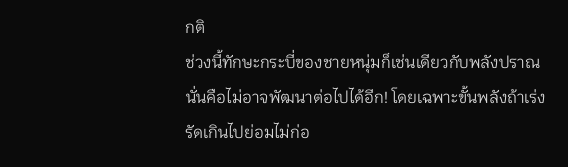กติ
ช่วงนี้ทักษะกระบี่ของชายหนุ่มก็เช่นเดียวกับพลังปราณ นั่นคือไม่อาจพัฒนาต่อไปได้อีก! โดยเฉพาะขั้นพลังถ้าเร่งรัดเกินไปย่อมไม่ก่อ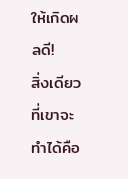ให้เกิดผลดี!
สิ่งเดียวที่เขาจะทำได้คือ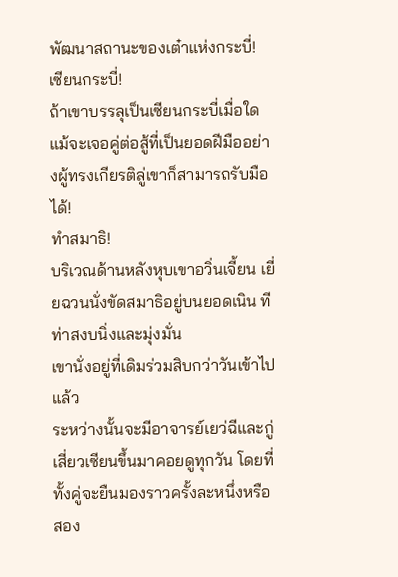พัฒนาสถานะของเต๋าแห่งกระบี่!
เซียนกระบี่!
ถ้าเขาบรรลุเป็นเซียนกระบี่เมื่อใด แม้จะเจอคู่ต่อสู้ที่เป็นยอดฝีมืออย่างผู้ทรงเกียรติลู่เขาก็สามารถรับมือได้!
ทำสมาธิ!
บริเวณด้านหลังหุบเขาอวิ่นเจี้ยน เยี่ยฉวนนั่งขัดสมาธิอยู่บนยอดเนิน ทีท่าสงบนิ่งและมุ่งมั่น
เขานั่งอยู่ที่เดิมร่วมสิบกว่าวันเข้าไปแล้ว
ระหว่างนั้นจะมีอาจารย์เยว่ฉีและกู่เสี่ยวเซียนขึ้นมาคอยดูทุกวัน โดยที่ทั้งคู่จะยืนมองราวครั้งละหนึ่งหรือสอง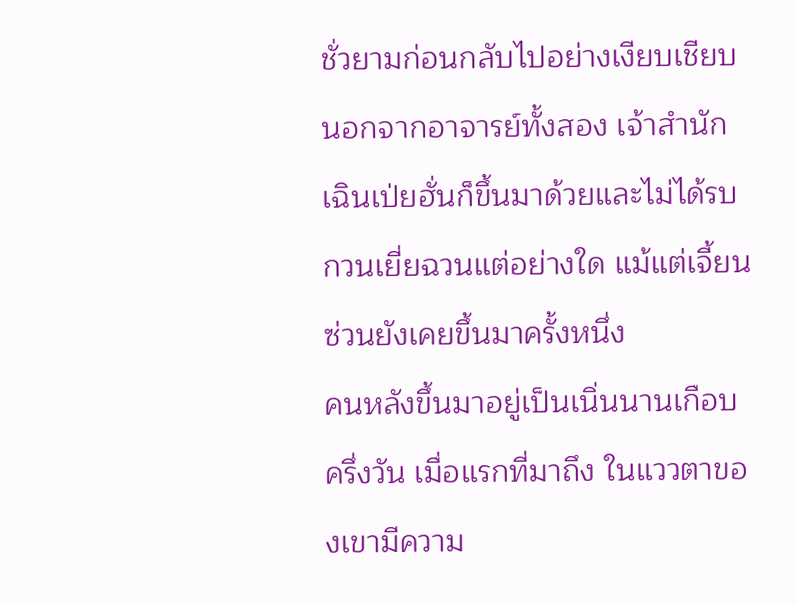ชั่วยามก่อนกลับไปอย่างเงียบเชียบ
นอกจากอาจารย์ทั้งสอง เจ้าสำนักเฉินเป่ยฮั่นก็ขึ้นมาด้วยและไม่ได้รบกวนเยี่ยฉวนแต่อย่างใด แม้แต่เจี้ยนซ่วนยังเคยขึ้นมาครั้งหนึ่ง
คนหลังขึ้นมาอยู่เป็นเนิ่นนานเกือบครึ่งวัน เมื่อแรกที่มาถึง ในแววตาของเขามีความ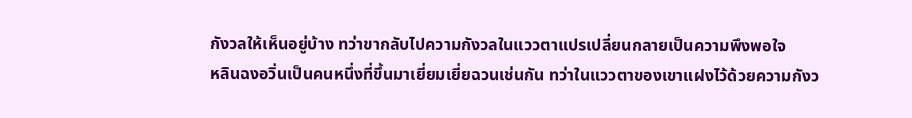กังวลให้เห็นอยู่บ้าง ทว่าขากลับไปความกังวลในแววตาแปรเปลี่ยนกลายเป็นความพึงพอใจ
หลินฉงอวิ่นเป็นคนหนึ่งที่ขึ้นมาเยี่ยมเยี่ยฉวนเช่นกัน ทว่าในแววตาของเขาแฝงไว้ด้วยความกังว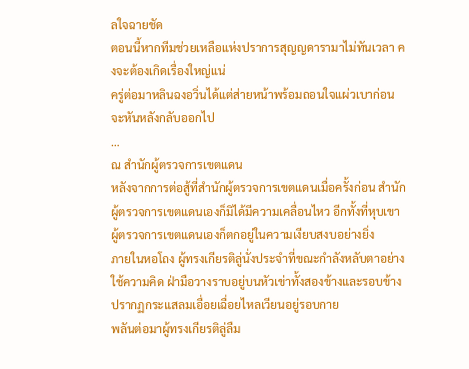ลใจฉายชัด
ตอนนี้หากทีมช่วยเหลือแห่งปราการสุญญดารามาไม่ทันเวลา คงจะต้องเกิดเรื่องใหญ่แน่
ครู่ต่อมาหลินฉงอวิ่นได้แต่ส่ายหน้าพร้อมถอนใจแผ่วเบาก่อนจะหันหลังกลับออกไป
…
ณ สำนักผู้ตรวจการเขตแดน
หลังจากการต่อสู้ที่สำนักผู้ตรวจการเขตแดนเมื่อครั้งก่อน สำนักผู้ตรวจการเขตแดนเองก็มิได้มีความเคลื่อนไหว อีกทั้งที่หุบเขาผู้ตรวจการเขตแดนเองก็ตกอยู่ในความเงียบสงบอย่างยิ่ง
ภายในหอโถง ผู้ทรงเกียรติลู่นั่งประจำที่ขณะกำลังหลับตาอย่างใช้ความคิด ฝ่ามือวางราบอยู่บนหัวเข่าทั้งสองข้างและรอบข้างปรากฏกระแสลมเอื่อยเฉื่อยไหลเวียนอยู่รอบกาย
พลันต่อมาผู้ทรงเกียรติลู่ลืม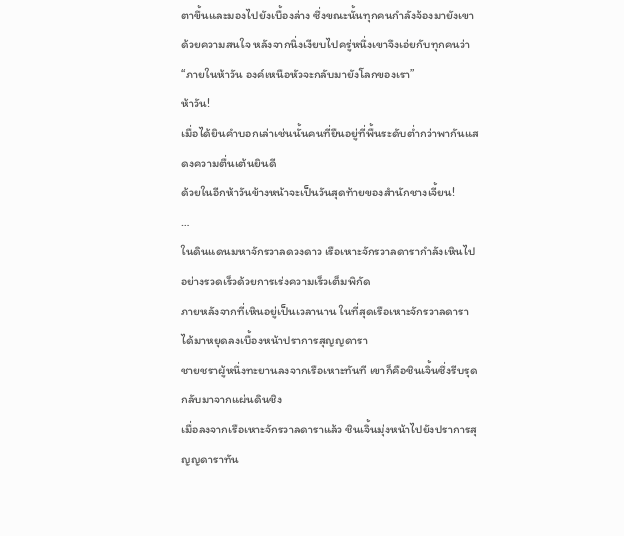ตาขึ้นและมองไปยังเบื้องล่าง ซึ่งขณะนั้นทุกคนกำลังจ้องมายังเขาด้วยความสนใจ หลังจากนิ่งเงียบไปครู่หนึ่งเขาจึงเอ่ยกับทุกคนว่า “ภายในห้าวัน องค์เหนือหัวจะกลับมายังโลกของเรา”
ห้าวัน!
เมื่อได้ยินคำบอกเล่าเช่นนั้นคนที่ยืนอยู่ที่พื้นระดับต่ำกว่าพากันแสดงความตื่นเต้นยินดี
ด้วยในอีกห้าวันข้างหน้าจะเป็นวันสุดท้ายของสำนักชางเจี้ยน!
…
ในดินแดนมหาจักรวาลดวงดาว เรือเหาะจักรวาลดารากำลังเหินไปอย่างรวดเร็วด้วยการเร่งความเร็วเต็มพิกัด
ภายหลังจากที่เหินอยู่เป็นเวลานาน ในที่สุดเรือเหาะจักรวาลดาราได้มาหยุดลงเบื้องหน้าปราการสุญญดารา
ชายชราผู้หนึ่งทะยานลงจากเรือเหาะทันที เขาก็คือชินเจิ้นซึ่งรีบรุดกลับมาจากแผ่นดินชิง
เมื่อลงจากเรือเหาะจักรวาลดาราแล้ว ชินเจิ้นมุ่งหน้าไปยังปราการสุญญดาราทัน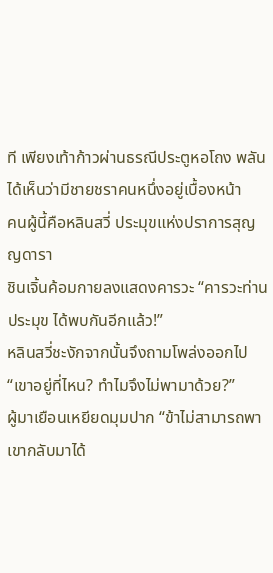ที เพียงเท้าก้าวผ่านธรณีประตูหอโถง พลันได้เห็นว่ามีชายชราคนหนึ่งอยู่เบื้องหน้า
คนผู้นี้คือหลินสวี่ ประมุขแห่งปราการสุญญดารา
ชินเจิ้นค้อมกายลงแสดงคารวะ “คารวะท่านประมุข ได้พบกันอีกแล้ว!”
หลินสวี่ชะงักจากนั้นจึงถามโพล่งออกไป “เขาอยู่ที่ไหน? ทำไมจึงไม่พามาด้วย?”
ผู้มาเยือนเหยียดมุมปาก “ข้าไม่สามารถพาเขากลับมาได้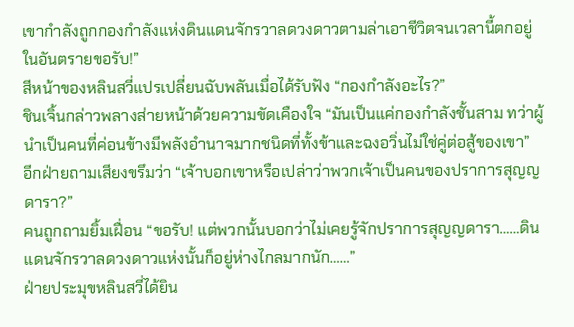เขากำลังถูกกองกำลังแห่งดินแดนจักรวาลดวงดาวตามล่าเอาชีวิตจนเวลานี้ตกอยู่ในอันตรายขอรับ!”
สีหน้าของหลินสวี่แปรเปลี่ยนฉับพลันเมื่อได้รับฟัง “กองกำลังอะไร?”
ชินเจิ้นกล่าวพลางส่ายหน้าด้วยความขัดเคืองใจ “มันเป็นแค่กองกำลังชั้นสาม ทว่าผู้นำเป็นคนที่ค่อนข้างมีพลังอำนาจมากชนิดที่ทั้งข้าและฉงอวิ่นไม่ใช่คู่ต่อสู้ของเขา”
อีกฝ่ายถามเสียงขรึมว่า “เจ้าบอกเขาหรือเปล่าว่าพวกเจ้าเป็นคนของปราการสุญญดารา?”
คนถูกถามยิ้มเฝื่อน “ขอรับ! แต่พวกนั้นบอกว่าไม่เคยรู้จักปราการสุญญดารา……ดินแดนจักรวาลดวงดาวแห่งนั้นก็อยู่ห่างไกลมากนัก……”
ฝ่ายประมุขหลินสวี่ได้ยิน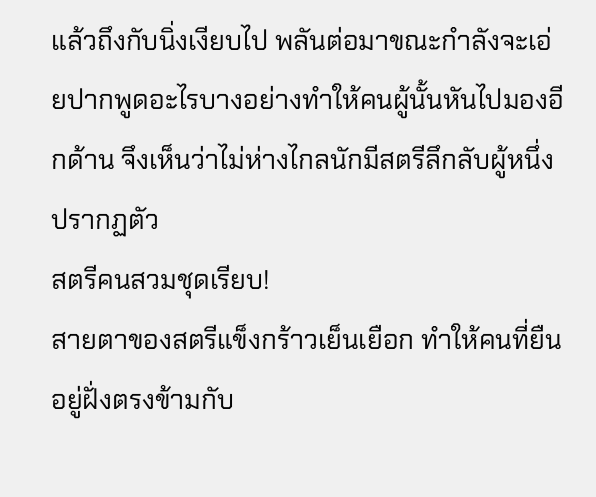แล้วถึงกับนิ่งเงียบไป พลันต่อมาขณะกำลังจะเอ่ยปากพูดอะไรบางอย่างทำให้คนผู้นั้นหันไปมองอีกด้าน จึงเห็นว่าไม่ห่างไกลนักมีสตรีลึกลับผู้หนึ่งปรากฏตัว
สตรีคนสวมชุดเรียบ!
สายตาของสตรีแข็งกร้าวเย็นเยือก ทำให้คนที่ยืนอยู่ฝั่งตรงข้ามกับ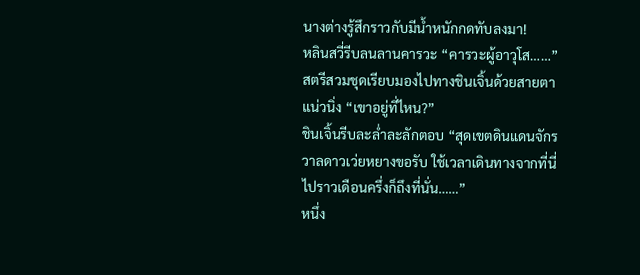นางต่างรู้สึกราวกับมีน้ำหนักกดทับลงมา!
หลินสวี่รีบลนลานคารวะ “คารวะผู้อาวุโส……”
สตรีสวมชุดเรียบมองไปทางชินเจิ้นด้วยสายตาแน่วนิ่ง “เขาอยู่ที่ไหน?”
ชินเจิ้นรีบละล่ำละลักตอบ “สุดเขตดินแดนจักรวาลดาวเว่ยหยางขอรับ ใช้เวลาเดินทางจากที่นี่ไปราวเดือนครึ่งก็ถึงที่นั่น……”
หนึ่ง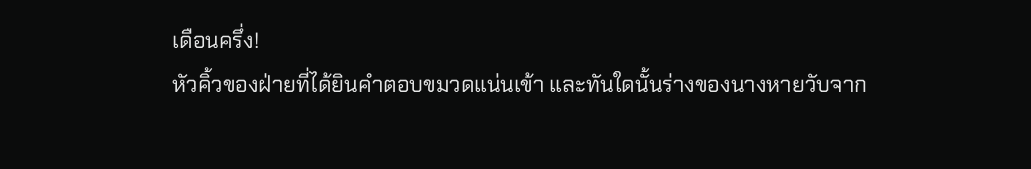เดือนครึ่ง!
หัวคิ้วของฝ่ายที่ได้ยินคำตอบขมวดแน่นเข้า และทันใดนั้นร่างของนางหายวับจาก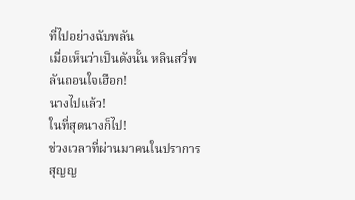ที่ไปอย่างฉับพลัน
เมื่อเห็นว่าเป็นดังนั้น หลินสวี่พลันถอนใจเฮือก!
นางไปแล้ว!
ในที่สุดนางก็ไป!
ช่วงเวลาที่ผ่านมาคนในปราการสุญญ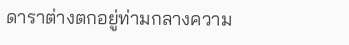ดาราต่างตกอยู่ท่ามกลางความ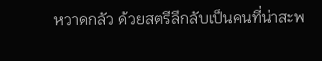หวาดกลัว ด้วยสตรีลึกลับเป็นคนที่น่าสะพ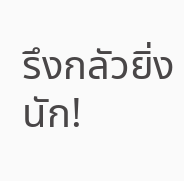รึงกลัวยิ่งนัก!